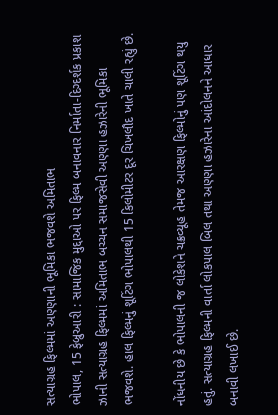સત્યાગ્રહ ફિલ્મમાં અણ્ણાની ભૂમિકા ભજવશે અમિતાભ
ભોપાલ, 15 ફેબ્રુઆરી : સામાજિક મુદ્દાઓ પર ફિલ્મ બનાવનાર નિર્માતા-દિગ્દર્શક પ્રકાશ ઝાની સત્યાગ્રહ ફિલ્મમાં અમિતાભ બચ્ચન સમાજસેવી અણ્ણા હઝારેની ભૂમિકા ભજવશે. હાલ ફિલ્મનું શૂટિંગ ભોપાલથી 15 કિલોમીટર દૂર ચિખલૌદ ખાતે ચાલી રહ્યું છે.

નોંધનીય છે કે ભોપાલની જ લોકેશને ચક્રવ્યૂહ તેમજ આરક્ષણ ફિલ્મોનું પણ શૂટિંગ થયુ હતું. સત્યાગ્રહ ફિલ્મની વાર્તા લોકપાલ બિલ તથા અણ્ણા હઝારેના આંદોલનને આધાર બનાવી લખાઈ છે.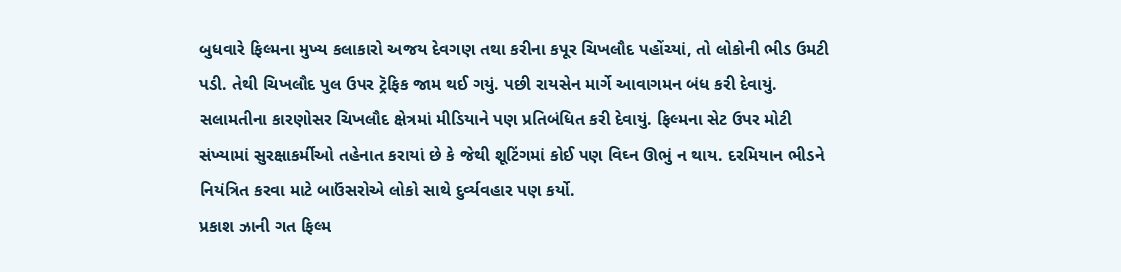બુધવારે ફિલ્મના મુખ્ય કલાકારો અજય દેવગણ તથા કરીના કપૂર ચિખલૌદ પહોંચ્યાં, તો લોકોની ભીડ ઉમટી પડી. તેથી ચિખલૌદ પુલ ઉપર ટ્રૅફિક જામ થઈ ગયું. પછી રાયસેન માર્ગે આવાગમન બંધ કરી દેવાયું.
સલામતીના કારણોસર ચિખલૌદ ક્ષેત્રમાં મીડિયાને પણ પ્રતિબંધિત કરી દેવાયું. ફિલ્મના સેટ ઉપર મોટી સંખ્યામાં સુરક્ષાકર્મીઓ તહેનાત કરાયાં છે કે જેથી શૂટિંગમાં કોઈ પણ વિઘ્ન ઊભું ન થાય. દરમિયાન ભીડને નિયંત્રિત કરવા માટે બાઉંસરોએ લોકો સાથે દુર્વ્યવહાર પણ કર્યો.
પ્રકાશ ઝાની ગત ફિલ્મ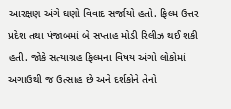આરક્ષણ અંગે ઘણો વિવાદ સર્જાયો હતો. ફિલ્મ ઉત્તર પ્રદેશ તથા પંજાબમાં બે સપ્તાહ મોડી રિલીઝ થઈ શકી હતી. જોકે સત્યાગ્રહ ફિલ્મના વિષય અંગો લોકોમાં અગાઉથી જ ઉત્સાહ છે અને દર્શકોને તેનો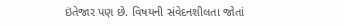ઇંતેજાર પણ છે. વિષયની સંવેદનશીલતા જોતાં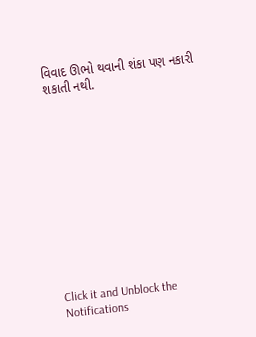વિવાદ ઊભો થવાની શંકા પણ નકારી શકાતી નથી.












Click it and Unblock the Notifications